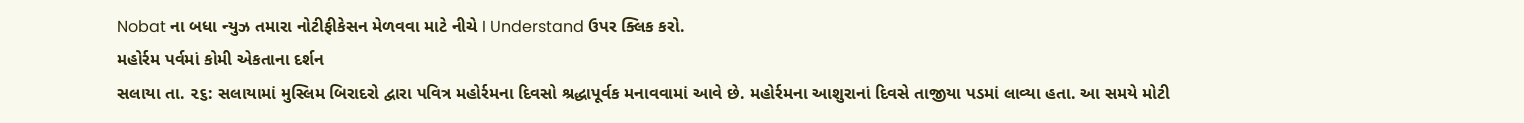Nobat ના બધા ન્યુઝ તમારા નોટીફીકેસન મેળવવા માટે નીચે I Understand ઉપર ક્લિક કરો.
મહોર્રમ પર્વમાં કોમી એકતાના દર્શન
સલાયા તા. ૨૬: સલાયામાં મુસ્લિમ બિરાદરો દ્વારા પવિત્ર મહોર્રમના દિવસો શ્રદ્ધાપૂર્વક મનાવવામાં આવે છે. મહોર્રમના આશુરાનાં દિવસે તાજીયા પડમાં લાવ્યા હતા. આ સમયે મોટી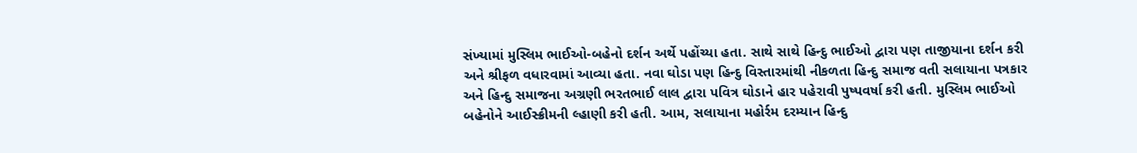સંખ્યામાં મુસ્લિમ ભાઈઓ-બહેનો દર્શન અર્થે પહોંચ્યા હતા. સાથે સાથે હિન્દુ ભાઈઓ દ્વારા પણ તાજીયાના દર્શન કરી અને શ્રીફળ વધારવામાં આવ્યા હતા. નવા ઘોડા પણ હિન્દુ વિસ્તારમાંથી નીકળતા હિન્દુ સમાજ વતી સલાયાના પત્રકાર અને હિન્દુ સમાજના અગ્રણી ભરતભાઈ લાલ દ્વારા પવિત્ર ઘોડાને હાર પહેરાવી પુષ્પવર્ષા કરી હતી. મુસ્લિમ ભાઈઓ બહેનોને આઈસ્ક્રીમની લ્હાણી કરી હતી. આમ, સલાયાના મહોર્રમ દરમ્યાન હિન્દુ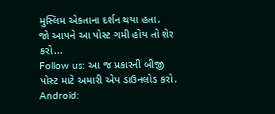મુસ્લિમ એકતાના દર્શન થયા હતા.
જો આપને આ પોસ્ટ ગમી હોય તો શેર કરો...
Follow us: આ જ પ્રકારની બીજી પોસ્ટ માટે અમારી એપ ડાઉનલોડ કરો.
Android: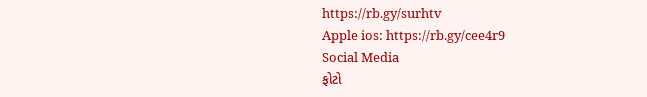https://rb.gy/surhtv
Apple ios: https://rb.gy/cee4r9
Social Media
ફોટો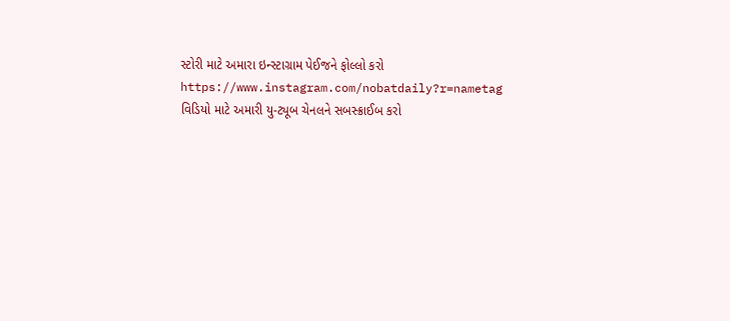સ્ટોરી માટે અમારા ઇન્સ્ટાગ્રામ પેઈજને ફોલ્લો કરો
https://www.instagram.com/nobatdaily?r=nametag
વિડિયો માટે અમારી યુ-ટ્યૂબ ચેનલને સબસ્ક્રાઈબ કરો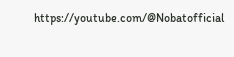https://youtube.com/@Nobatofficial